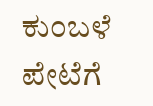ಕುಂಬಳೆ ಪೇಟೆಗೆ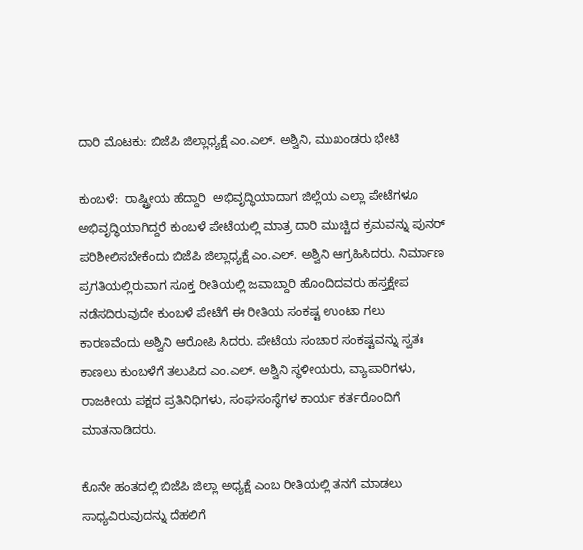ದಾರಿ ಮೊಟಕು: ಬಿಜೆಪಿ ಜಿಲ್ಲಾಧ್ಯಕ್ಷೆ ಎಂ.ಎಲ್. ಅಶ್ವಿನಿ, ಮುಖಂಡರು ಭೇಟಿ

ಕುಂಬಳೆ:  ರಾಷ್ಟ್ರೀಯ ಹೆದ್ದಾರಿ  ಅಭಿವೃದ್ಧಿಯಾದಾಗ ಜಿಲ್ಲೆಯ ಎಲ್ಲಾ ಪೇಟೆಗಳೂ ಅಭಿವೃದ್ಧಿಯಾಗಿದ್ದರೆ ಕುಂಬಳೆ ಪೇಟೆಯಲ್ಲಿ ಮಾತ್ರ ದಾರಿ ಮುಚ್ಚಿದ ಕ್ರಮವನ್ನು ಪುನರ್ ಪರಿಶೀಲಿಸಬೇಕೆಂದು ಬಿಜೆಪಿ ಜಿಲ್ಲಾಧ್ಯಕ್ಷೆ ಎಂ.ಎಲ್. ಅಶ್ವಿನಿ ಆಗ್ರಹಿಸಿದರು. ನಿರ್ಮಾಣ ಪ್ರಗತಿಯಲ್ಲಿರುವಾಗ ಸೂಕ್ತ ರೀತಿಯಲ್ಲಿ ಜವಾಬ್ದಾರಿ ಹೊಂದಿದವರು ಹಸ್ತಕ್ಷೇಪ ನಡೆಸದಿರುವುದೇ ಕುಂಬಳೆ ಪೇಟೆಗೆ ಈ ರೀತಿಯ ಸಂಕಷ್ಟ ಉಂಟಾ ಗಲು ಕಾರಣವೆಂದು ಅಶ್ವಿನಿ ಆರೋಪಿ ಸಿದರು. ಪೇಟೆಯ ಸಂಚಾರ ಸಂಕಷ್ಟವನ್ನು ಸ್ವತಃ ಕಾಣಲು ಕುಂಬಳೆಗೆ ತಲುಪಿದ ಎಂ.ಎಲ್. ಅಶ್ವಿನಿ ಸ್ಥಳೀಯರು, ವ್ಯಾಪಾರಿಗಳು, ರಾಜಕೀಯ ಪಕ್ಷದ ಪ್ರತಿನಿಧಿಗಳು, ಸಂಘಸಂಸ್ಥೆಗಳ ಕಾರ್ಯ ಕರ್ತರೊಂದಿಗೆ ಮಾತನಾಡಿದರು.

ಕೊನೇ ಹಂತದಲ್ಲಿ ಬಿಜೆಪಿ ಜಿಲ್ಲಾ ಅಧ್ಯಕ್ಷೆ ಎಂಬ ರೀತಿಯಲ್ಲಿ ತನಗೆ ಮಾಡಲು ಸಾಧ್ಯವಿರುವುದನ್ನು ದೆಹಲಿಗೆ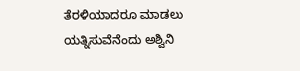ತೆರಳಿಯಾದರೂ ಮಾಡಲು ಯತ್ನಿಸುವೆನೆಂದು ಅಶ್ವಿನಿ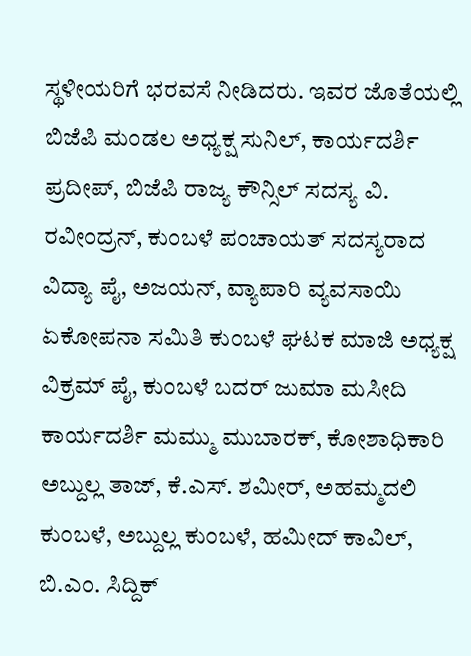ಸ್ಥಳೀಯರಿಗೆ ಭರವಸೆ ನೀಡಿದರು. ಇವರ ಜೊತೆಯಲ್ಲಿ ಬಿಜೆಪಿ ಮಂಡಲ ಅಧ್ಯಕ್ಷ ಸುನಿಲ್, ಕಾರ್ಯದರ್ಶಿ ಪ್ರದೀಪ್, ಬಿಜೆಪಿ ರಾಜ್ಯ ಕೌನ್ಸಿಲ್ ಸದಸ್ಯ ವಿ. ರವೀಂದ್ರನ್, ಕುಂಬಳೆ ಪಂಚಾಯತ್ ಸದಸ್ಯರಾದ ವಿದ್ಯಾ ಪೈ, ಅಜಯನ್, ವ್ಯಾಪಾರಿ ವ್ಯವಸಾಯಿ ಏಕೋಪನಾ ಸಮಿತಿ ಕುಂಬಳೆ ಘಟಕ ಮಾಜಿ ಅಧ್ಯಕ್ಷ ವಿಕ್ರಮ್ ಪೈ, ಕುಂಬಳೆ ಬದರ್ ಜುಮಾ ಮಸೀದಿ ಕಾರ್ಯದರ್ಶಿ ಮಮ್ಮು ಮುಬಾರಕ್, ಕೋಶಾಧಿಕಾರಿ ಅಬ್ದುಲ್ಲ ತಾಜ್, ಕೆ.ಎಸ್. ಶಮೀರ್, ಅಹಮ್ಮದಲಿ ಕುಂಬಳೆ, ಅಬ್ದುಲ್ಲ ಕುಂಬಳೆ, ಹಮೀದ್ ಕಾವಿಲ್, ಬಿ.ಎಂ. ಸಿದ್ದಿಕ್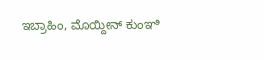ಇಬ್ರಾಹಿಂ, ಮೊಯ್ದೀನ್ ಕುಂಞಿ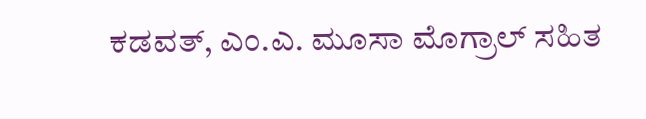ಕಡವತ್, ಎಂ.ಎ. ಮೂಸಾ ಮೊಗ್ರಾಲ್ ಸಹಿತ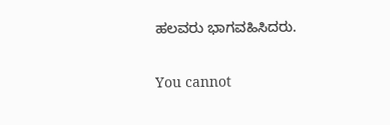ಹಲವರು ಭಾಗವಹಿಸಿದರು.

You cannot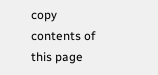copy contents of this page